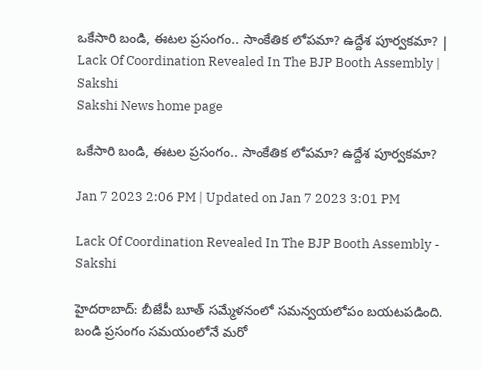ఒకేసారి బండి, ఈటల ప్రసంగం.. సాంకేతిక లోపమా? ఉద్దేశ పూర్వకమా? | Lack Of Coordination Revealed In The BJP Booth Assembly | Sakshi
Sakshi News home page

ఒకేసారి బండి, ఈటల ప్రసంగం.. సాంకేతిక లోపమా? ఉద్దేశ పూర్వకమా?

Jan 7 2023 2:06 PM | Updated on Jan 7 2023 3:01 PM

Lack Of Coordination Revealed In The BJP Booth Assembly - Sakshi

హైదరాబాద్‌: బీజేపీ బూత్‌ సమ్మేళనంలో సమన్వయలోపం బయటపడింది. బండి ప్రసంగం సమయంలోనే మరో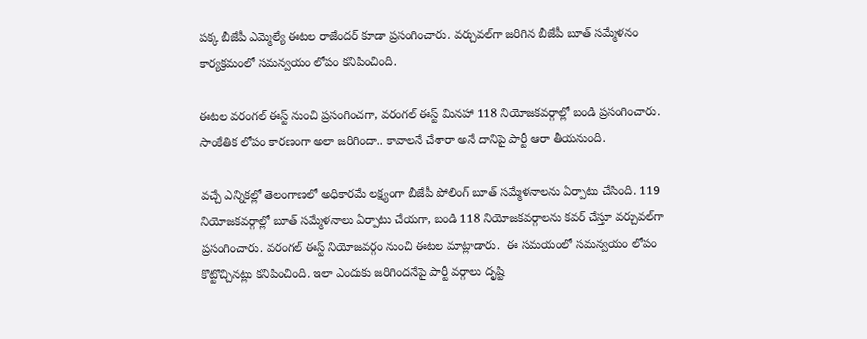పక్క బీజేపీ ఎమ్మెల్యే ఈటల రాజేందర్‌ కూడా ప్రసంగించారు. వర్చువల్‌గా జరిగిన బీజేపీ బూత్‌ సమ్మేళనం కార్యక్రమంలో సమన్వయం లోపం కనిపించింది.

ఈటల వరంగల్‌ ఈస్ట్‌ నుంచి ప్రసంగించగా, వరంగల్‌ ఈస్ట్‌ మినహా 118 నియోజకవర్గాల్లో బండి ప్రసంగించారు. సాంకేతిక లోపం కారణంగా అలా జరిగిందా.. కావాలనే చేశారా అనే దానిపై పార్టీ ఆరా తీయనుంది.

వచ్చే ఎన్నికల్లో తెలంగాణలో అధికారమే లక్ష్యంగా బీజేపీ పోలింగ్‌ బూత్‌ సమ్మేళనాలను ఏర్పాటు చేసింది. 119 నియోజకవర్గాల్లో బూత్‌ సమ్మేళనాలు ఏర్పాటు చేయగా, బండి 118 నియోజకవర్గాలను కవర్‌ చేస్తూ వర్చువల్‌గా ప్రసంగించారు. వరంగల్‌ ఈస్ట్‌ నియోజవర్గం నుంచి ఈటల మాట్లాడారు.  ఈ సమయంలో సమన్వయం లోపం కొట్టొచ్చినట్లు కనిపించింది. ఇలా ఎందుకు జరిగిందనేపై పార్టీ వర్గాలు దృష్టి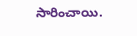సారించాయి.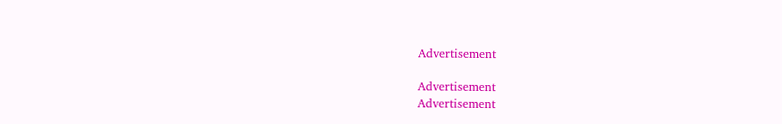Advertisement

Advertisement
Advertisement